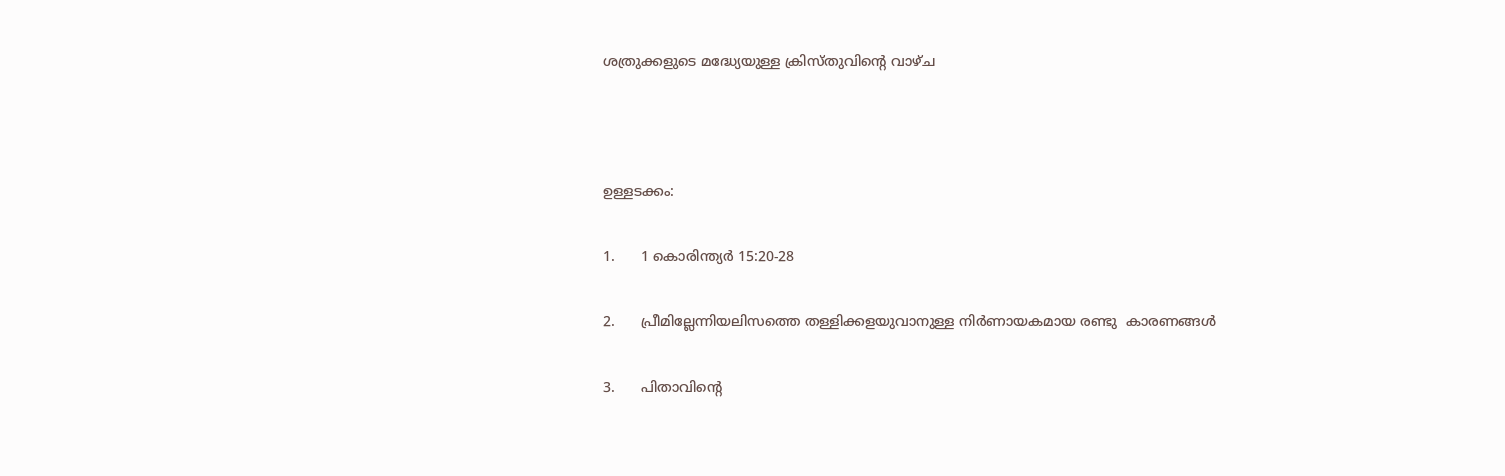ശത്രുക്കളുടെ മദ്ധ്യേയുള്ള ക്രിസ്തുവിന്‍റെ വാഴ്ച



ഉള്ളടക്കം:

1.      1 കൊരിന്ത്യർ 15:20-28

2.      പ്രീമില്ലേന്നിയലിസത്തെ തള്ളിക്കളയുവാനുള്ള നിർണായകമായ രണ്ടു  കാരണങ്ങൾ

3.      പിതാവിന്‍റെ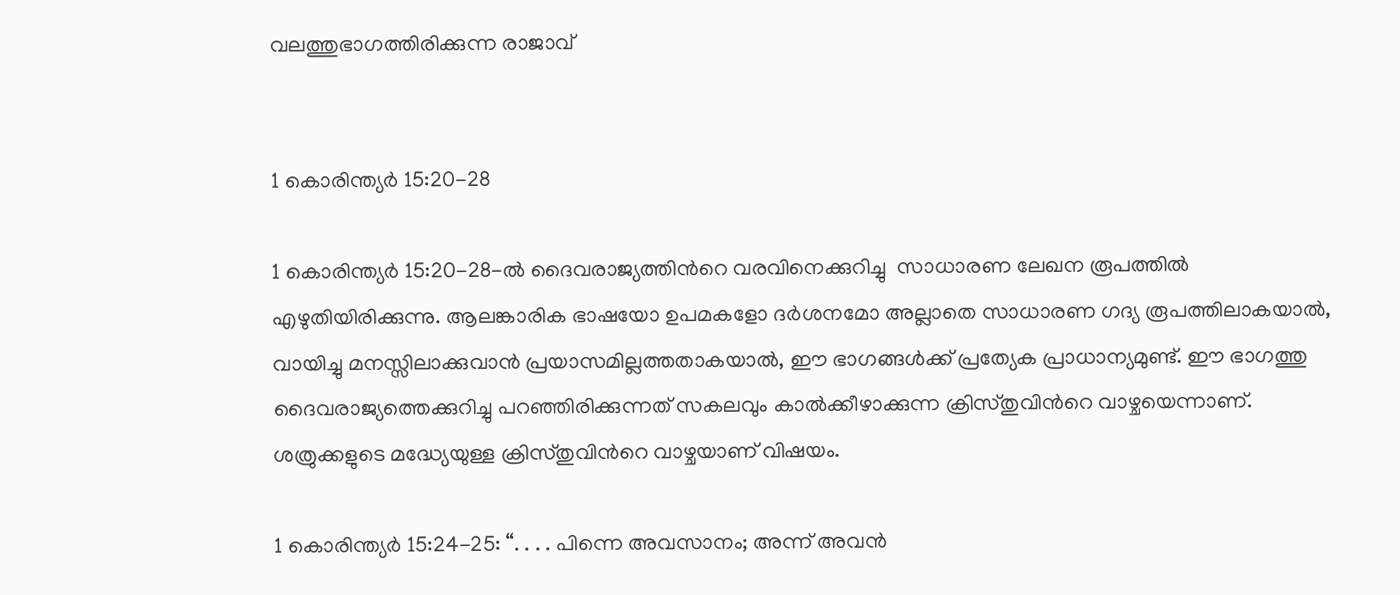വലത്തുഭാഗത്തിരിക്കുന്ന രാജാവ്


1 കൊരിന്ത്യർ 15:20-28

1 കൊരിന്ത്യർ 15:20-28-ൽ ദൈവരാജ്യത്തിന്‍റെ വരവിനെക്കുറിച്ചു  സാധാരണ ലേഖന രൂപത്തിൽ എഴുതിയിരിക്കുന്നു. ആലങ്കാരിക ഭാഷയോ ഉപമകളോ ദർശനമോ അല്ലാതെ സാധാരണ ഗദ്യ രൂപത്തിലാകയാൽ, വായിച്ചു മനസ്സിലാക്കുവാൻ പ്രയാസമില്ലത്തതാകയാൽ, ഈ ഭാഗങ്ങൾക്ക് പ്രത്യേക പ്രാധാന്യമുണ്ട്. ഈ ഭാഗത്തു ദൈവരാജ്യത്തെക്കുറിച്ചു പറഞ്ഞിരിക്കുന്നത് സകലവും കാൽക്കീഴാക്കുന്ന ക്രിസ്തുവിന്‍റെ വാഴ്ചയെന്നാണ്.  ശത്രുക്കളുടെ മദ്ധ്യേയുള്ള ക്രിസ്തുവിന്‍റെ വാഴ്ചയാണ് വിഷയം.

1 കൊരിന്ത്യർ 15:24-25: “. . . . പിന്നെ അവസാനം; അന്ന് അവൻ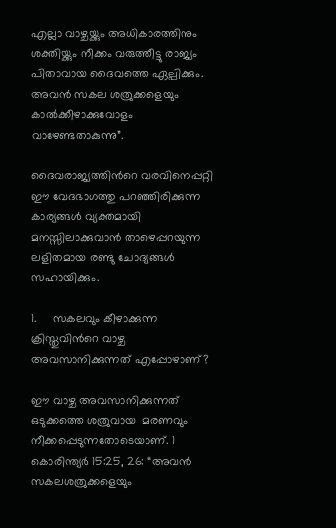എല്ലാ വാഴ്ചയ്ക്കും അധികാരത്തിനും ശക്തിയ്ക്കും നീക്കം വരുത്തീട്ടു രാജ്യം പിതാവായ ദൈവത്തെ ഏല്പിക്കും. അവൻ സകല ശത്രുക്കളെയും കാൽക്കീഴാക്കുവോളം വാഴേണ്ടതാകുന്നു”.

ദൈവരാജ്യത്തിന്‍റെ വരവിനെപ്പറ്റി ഈ വേദഭാഗത്തു പറഞ്ഞിരിക്കുന്ന കാര്യങ്ങൾ വ്യക്തമായി മനസ്സിലാക്കുവാൻ താഴെപ്പറയുന്ന ലളിതമായ രണ്ടു ചോദ്യങ്ങൾ സഹായിക്കും.

1.     സകലവും കീഴാക്കുന്ന ക്രിസ്തുവിന്‍റെ വാഴ്ച അവസാനിക്കുന്നത് എപ്പോഴാണ്?

ഈ വാഴ്ച അവസാനിക്കുന്നത് ഒടുക്കത്തെ ശത്രുവായ  മരണവും  നീക്കപ്പെടുന്നതോടെയാണ്. 1 കൊരിന്ത്യർ 15:25, 26: “അവൻ സകലശത്രുക്കളെയും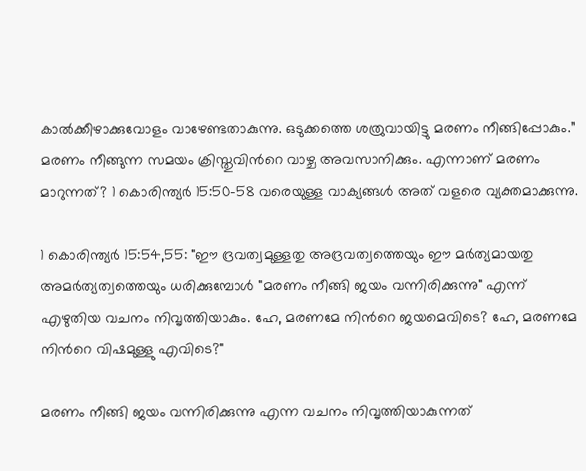കാൽക്കീഴാക്കുവോളം വാഴേണ്ടതാകുന്നു. ഒടുക്കത്തെ ശത്രുവായിട്ടു മരണം നീങ്ങിപ്പോകും.” മരണം നീങ്ങുന്ന സമയം ക്രിസ്തുവിന്‍റെ വാഴ്ച അവസാനിക്കും. എന്നാണ് മരണം മാറുന്നത്? 1 കൊരിന്ത്യർ 15:50-58 വരെയുള്ള വാക്യങ്ങൾ അത് വളരെ വ്യക്തമാക്കുന്നു.

1 കൊരിന്ത്യർ 15:54,55: "ഈ ദ്രവത്വമുള്ളതു അദ്രവത്വത്തെയും ഈ മർത്യമായതു അമർത്യത്വത്തെയും ധരിക്കുമ്പോൾ "മരണം നീങ്ങി ജയം വന്നിരിക്കുന്നു" എന്ന് എഴുതിയ വചനം നിവൃത്തിയാകും. ഹേ, മരണമേ നിന്‍റെ ജയമെവിടെ? ഹേ, മരണമേ നിന്‍റെ വിഷമുള്ളു എവിടെ?"

മരണം നീങ്ങി ജയം വന്നിരിക്കുന്നു എന്ന വചനം നിവൃത്തിയാകുന്നത്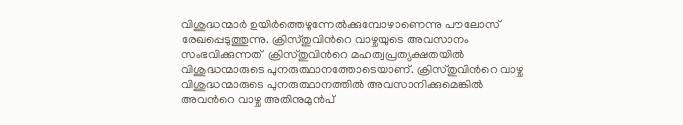വിശുദ്ധന്മാർ ഉയിർത്തെഴുന്നേൽക്കുമ്പോഴാണെന്നു പൗലോസ് രേഖപ്പെടുത്തുന്നു. ക്രിസ്തുവിന്‍റെ വാഴ്ചയുടെ അവസാനം സംഭവിക്കുന്നത്  ക്രിസ്തുവിന്‍റെ മഹത്വപ്രത്യക്ഷതയിൽ വിശുദ്ധന്മാരുടെ പുനരുത്ഥാനത്തോടെയാണ്. ക്രിസ്തുവിന്‍റെ വാഴ്ച വിശുദ്ധന്മാരുടെ പുനരുത്ഥാനത്തിൽ അവസാനിക്കുമെങ്കിൽ അവന്‍റെ വാഴ്ച അതിനുമുൻപ്‌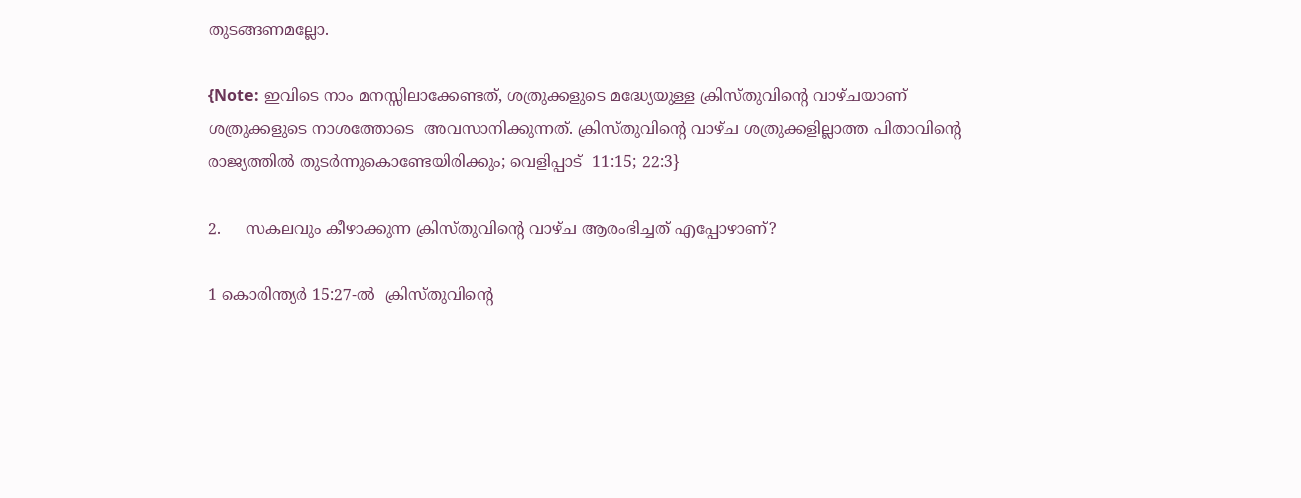തുടങ്ങണമല്ലോ.

{Note: ഇവിടെ നാം മനസ്സിലാക്കേണ്ടത്, ശത്രുക്കളുടെ മദ്ധ്യേയുള്ള ക്രിസ്തുവിന്‍റെ വാഴ്ചയാണ് ശത്രുക്കളുടെ നാശത്തോടെ  അവസാനിക്കുന്നത്. ക്രിസ്തുവിന്‍റെ വാഴ്ച ശത്രുക്കളില്ലാത്ത പിതാവിന്‍റെ രാജ്യത്തിൽ തുടർന്നുകൊണ്ടേയിരിക്കും; വെളിപ്പാട്  11:15; 22:3}

2.     സകലവും കീഴാക്കുന്ന ക്രിസ്തുവിന്‍റെ വാഴ്ച ആരംഭിച്ചത് എപ്പോഴാണ്?

1 കൊരിന്ത്യർ 15:27-ൽ  ക്രിസ്തുവിന്‍റെ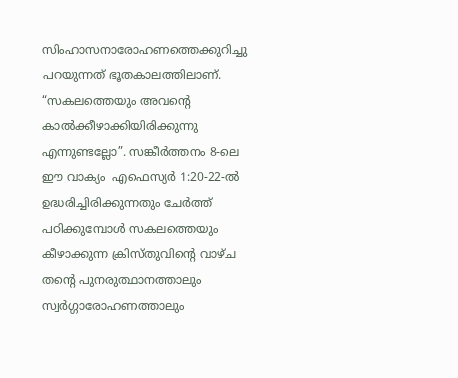സിംഹാസനാരോഹണത്തെക്കുറിച്ചു പറയുന്നത് ഭൂതകാലത്തിലാണ്. “സകലത്തെയും അവന്‍റെ കാൽക്കീഴാക്കിയിരിക്കുന്നു എന്നുണ്ടല്ലോ”. സങ്കീർത്തനം 8-ലെ ഈ വാക്യം  എഫെസ്യർ 1:20-22-ൽ ഉദ്ധരിച്ചിരിക്കുന്നതും ചേർത്ത് പഠിക്കുമ്പോൾ സകലത്തെയും കീഴാക്കുന്ന ക്രിസ്തുവിന്‍റെ വാഴ്ച തന്‍റെ പുനരുത്ഥാനത്താലും സ്വർഗ്ഗാരോഹണത്താലും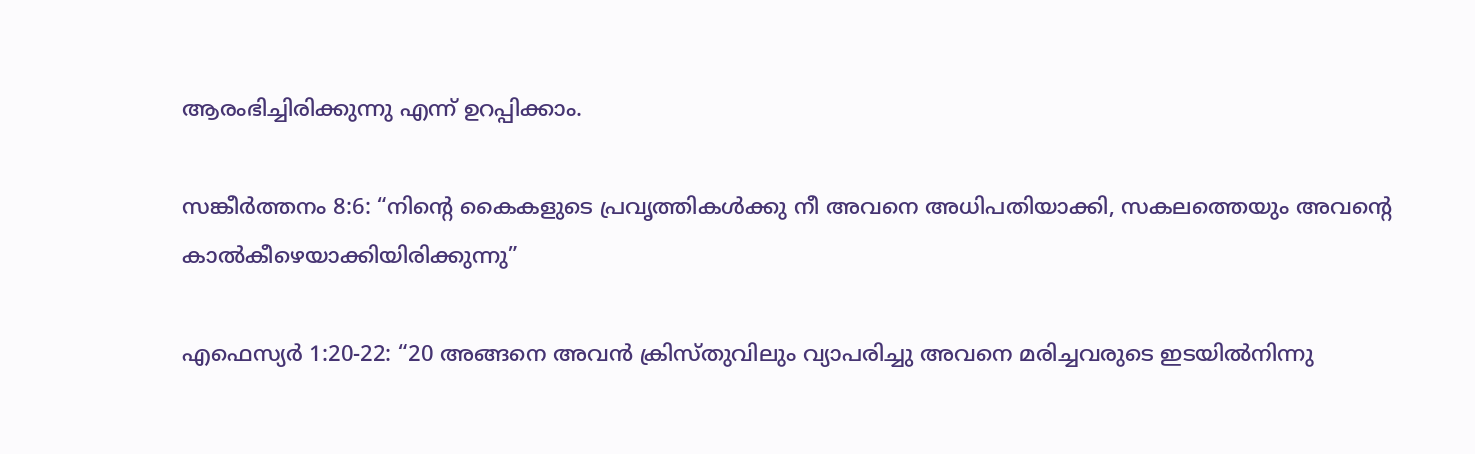ആരംഭിച്ചിരിക്കുന്നു എന്ന് ഉറപ്പിക്കാം.

സങ്കീർത്തനം 8:6: “നിന്‍റെ കൈകളുടെ പ്രവൃത്തികൾക്കു നീ അവനെ അധിപതിയാക്കി, സകലത്തെയും അവന്‍റെ കാൽകീഴെയാക്കിയിരിക്കുന്നു”

എഫെസ്യർ 1:20-22: “20 അങ്ങനെ അവൻ ക്രിസ്തുവിലും വ്യാപരിച്ചു അവനെ മരിച്ചവരുടെ ഇടയിൽനിന്നു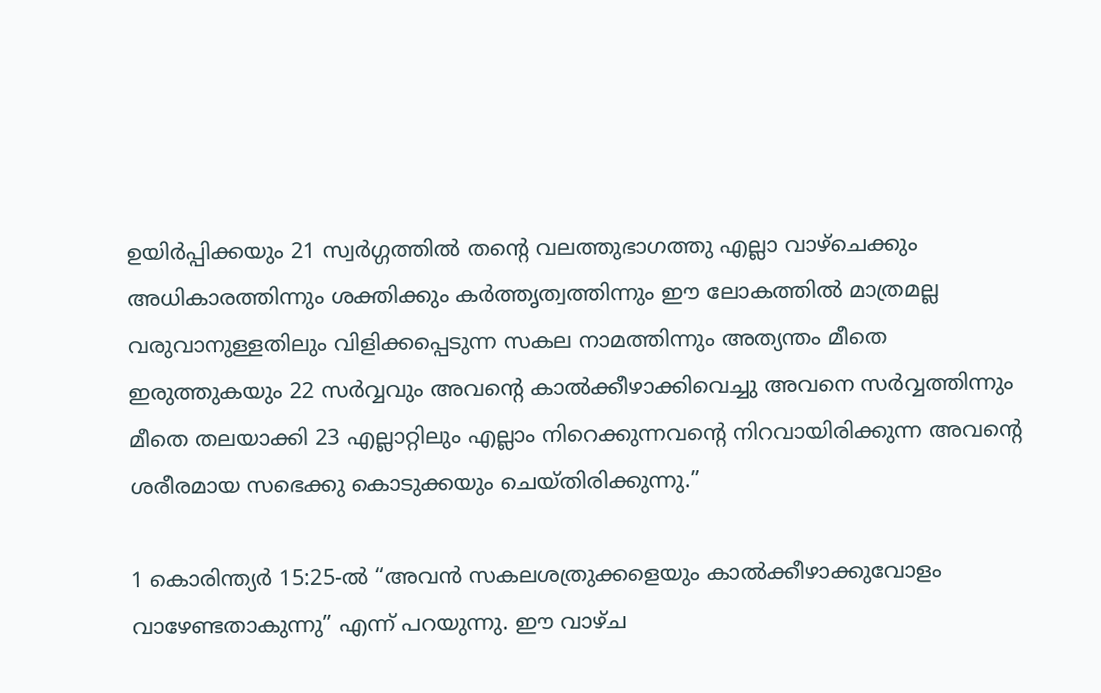ഉയിർപ്പിക്കയും 21 സ്വർഗ്ഗത്തിൽ തന്‍റെ വലത്തുഭാഗത്തു എല്ലാ വാഴ്ചെക്കും അധികാരത്തിന്നും ശക്തിക്കും കർത്തൃത്വത്തിന്നും ഈ ലോകത്തിൽ മാത്രമല്ല വരുവാനുള്ളതിലും വിളിക്കപ്പെടുന്ന സകല നാമത്തിന്നും അത്യന്തം മീതെ ഇരുത്തുകയും 22 സർവ്വവും അവന്‍റെ കാൽക്കീഴാക്കിവെച്ചു അവനെ സർവ്വത്തിന്നും മീതെ തലയാക്കി 23 എല്ലാറ്റിലും എല്ലാം നിറെക്കുന്നവന്‍റെ നിറവായിരിക്കുന്ന അവന്‍റെ ശരീരമായ സഭെക്കു കൊടുക്കയും ചെയ്തിരിക്കുന്നു.”

1 കൊരിന്ത്യർ 15:25-ൽ “അവൻ സകലശത്രുക്കളെയും കാൽക്കീഴാക്കുവോളം വാഴേണ്ടതാകുന്നു” എന്ന് പറയുന്നു. ഈ വാഴ്ച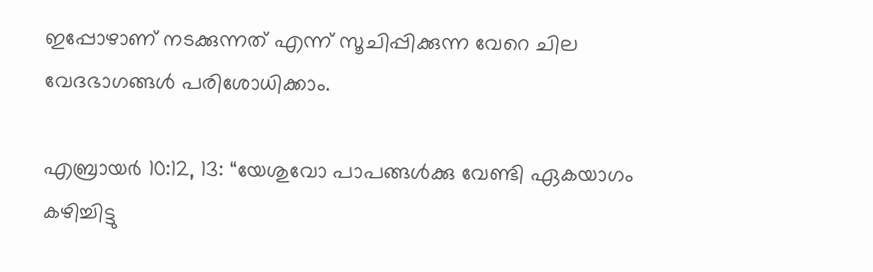ഇപ്പോഴാണ് നടക്കുന്നത് എന്ന് സൂചിപ്പിക്കുന്ന വേറെ ചില വേദഭാഗങ്ങൾ പരിശോധിക്കാം.

എബ്രായർ 10:12, 13: “യേശുവോ പാപങ്ങൾക്കു വേണ്ടി ഏകയാഗം കഴിച്ചിട്ടു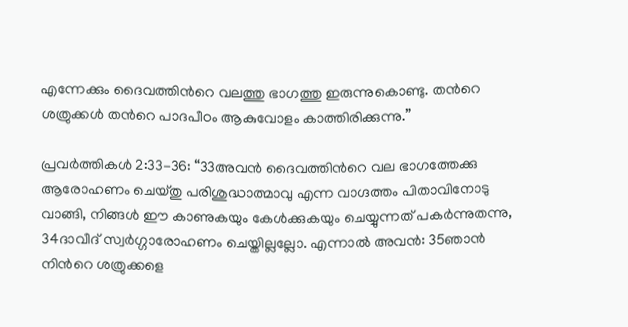എന്നേക്കും ദൈവത്തിന്‍റെ വലത്തു ഭാഗത്തു ഇരുന്നുകൊണ്ടു. തന്‍റെ ശത്രുക്കൾ തന്‍റെ പാദപീഠം ആകുവോളം കാത്തിരിക്കുന്നു.”

പ്രവർത്തികൾ 2:33-36: “33അവൻ ദൈവത്തിന്‍റെ വല ഭാഗത്തേക്കു ആരോഹണം ചെയ്തു പരിശുദ്ധാത്മാവു എന്ന വാഗ്ദത്തം പിതാവിനോടു വാങ്ങി, നിങ്ങൾ ഈ കാണുകയും കേൾക്കുകയും ചെയ്യുന്നത് പകർന്നുതന്നു, 34ദാവീദ് സ്വർഗ്ഗാരോഹണം ചെയ്തില്ലല്ലോ. എന്നാൽ അവൻ: 35ഞാൻ നിന്‍റെ ശത്രുക്കളെ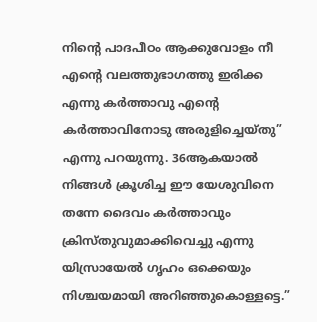നിന്‍റെ പാദപീഠം ആക്കുവോളം നീ എന്‍റെ വലത്തുഭാഗത്തു ഇരിക്ക എന്നു കർത്താവു എന്‍റെ കർത്താവിനോടു അരുളിച്ചെയ്തു” എന്നു പറയുന്നു. 36ആകയാൽ നിങ്ങൾ ക്രൂശിച്ച ഈ യേശുവിനെ തന്നേ ദൈവം കർത്താവും ക്രിസ്തുവുമാക്കിവെച്ചു എന്നു യിസ്രായേൽ ഗൃഹം ഒക്കെയും നിശ്ചയമായി അറിഞ്ഞുകൊള്ളട്ടെ.”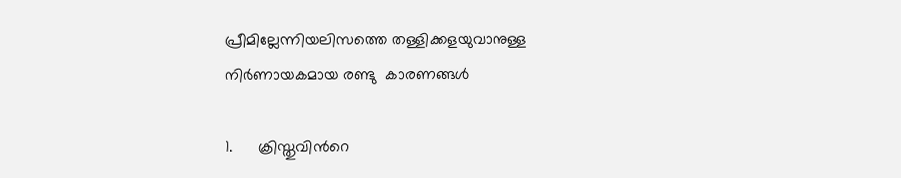പ്രീമില്ലേന്നിയലിസത്തെ തള്ളിക്കളയുവാനുള്ള നിർണായകമായ രണ്ടു  കാരണങ്ങൾ

1.      ക്രിസ്തുവിന്‍റെ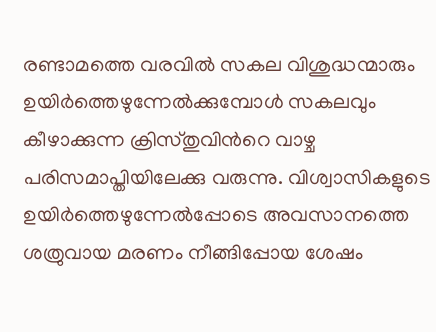രണ്ടാമത്തെ വരവിൽ സകല വിശുദ്ധന്മാരും ഉയിർത്തെഴുന്നേൽക്കുമ്പോൾ സകലവും കീഴാക്കുന്ന ക്രിസ്തുവിന്‍റെ വാഴ്ച പരിസമാപ്തിയിലേക്കു വരുന്നു. വിശ്വാസികളുടെ ഉയിർത്തെഴുന്നേൽപ്പോടെ അവസാനത്തെ ശത്രുവായ മരണം നീങ്ങിപ്പോയ ശേഷം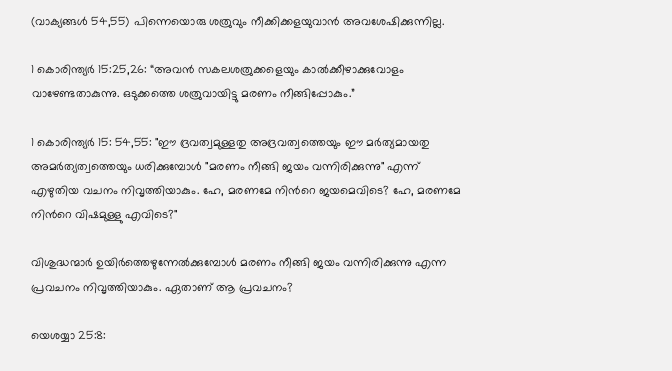(വാക്യങ്ങൾ 54,55) പിന്നെയൊരു ശത്രുവും നീക്കിക്കളയുവാൻ അവശേഷിക്കുന്നില്ല.

1 കൊരിന്ത്യർ 15:25,26: “അവൻ സകലശത്രുക്കളെയും കാൽക്കീഴാക്കുവോളം വാഴേണ്ടതാകുന്നു. ഒടുക്കത്തെ ശത്രുവായിട്ടു മരണം നീങ്ങിപ്പോകും.”

1 കൊരിന്ത്യർ 15: 54,55: "ഈ ദ്രവത്വമുള്ളതു അദ്രവത്വത്തെയും ഈ മർത്യമായതു അമർത്യത്വത്തെയും ധരിക്കുമ്പോൾ "മരണം നീങ്ങി ജയം വന്നിരിക്കുന്നു" എന്ന് എഴുതിയ വചനം നിവൃത്തിയാകും. ഹേ, മരണമേ നിന്‍റെ ജയമെവിടെ? ഹേ, മരണമേ നിന്‍റെ വിഷമുള്ളു എവിടെ?"

വിശുദ്ധന്മാർ ഉയിർത്തെഴുന്നേൽക്കുമ്പോൾ മരണം നീങ്ങി ജയം വന്നിരിക്കുന്നു എന്ന പ്രവചനം നിവൃത്തിയാകും. ഏതാണ് ആ പ്രവചനം?

യെശയ്യാ 25:8: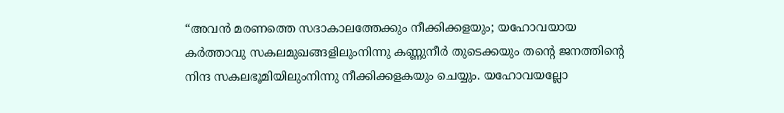“അവൻ മരണത്തെ സദാകാലത്തേക്കും നീക്കിക്കളയും; യഹോവയായ കർത്താവു സകലമുഖങ്ങളിലുംനിന്നു കണ്ണുനീർ തുടെക്കയും തന്‍റെ ജനത്തിന്‍റെ നിന്ദ സകലഭൂമിയിലുംനിന്നു നീക്കിക്കളകയും ചെയ്യും. യഹോവയല്ലോ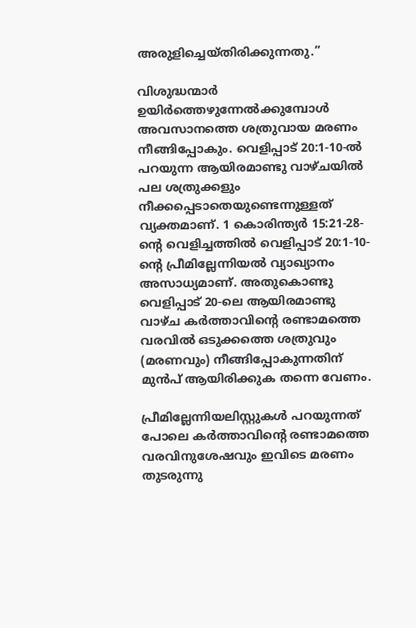അരുളിച്ചെയ്തിരിക്കുന്നതു.”

വിശുദ്ധന്മാർ ഉയിർത്തെഴുന്നേൽക്കുമ്പോൾ അവസാനത്തെ ശത്രുവായ മരണം നീങ്ങിപ്പോകും. വെളിപ്പാട് 20:1-10-ൽ പറയുന്ന ആയിരമാണ്ടു വാഴ്ചയിൽ പല ശത്രുക്കളും നീക്കപ്പെടാതെയുണ്ടെന്നുള്ളത് വ്യക്തമാണ്. 1 കൊരിന്ത്യർ 15:21-28-ന്‍റെ വെളിച്ചത്തിൽ വെളിപ്പാട് 20:1-10-ന്‍റെ പ്രീമില്ലേന്നിയൽ വ്യാഖ്യാനം അസാധ്യമാണ്. അതുകൊണ്ടു വെളിപ്പാട് 20-ലെ ആയിരമാണ്ടു വാഴ്ച കർത്താവിന്‍റെ രണ്ടാമത്തെ വരവിൽ ഒടുക്കത്തെ ശത്രുവും (മരണവും) നീങ്ങിപ്പോകുന്നതിന് മുൻപ് ആയിരിക്കുക തന്നെ വേണം.

പ്രീമില്ലേന്നിയലിസ്റ്റുകൾ പറയുന്നത് പോലെ കർത്താവിന്‍റെ രണ്ടാമത്തെ വരവിനുശേഷവും ഇവിടെ മരണം തുടരുന്നു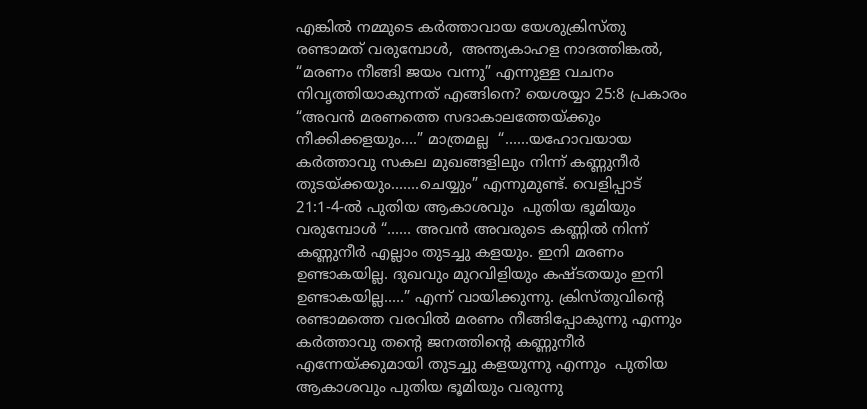എങ്കിൽ നമ്മുടെ കർത്താവായ യേശുക്രിസ്തു രണ്ടാമത് വരുമ്പോൾ,  അന്ത്യകാഹള നാദത്തിങ്കൽ, “മരണം നീങ്ങി ജയം വന്നു” എന്നുള്ള വചനം നിവൃത്തിയാകുന്നത് എങ്ങിനെ? യെശയ്യാ 25:8 പ്രകാരം “അവൻ മരണത്തെ സദാകാലത്തേയ്ക്കും നീക്കിക്കളയും….” മാത്രമല്ല  “……യഹോവയായ കർത്താവു സകല മുഖങ്ങളിലും നിന്ന് കണ്ണുനീർ തുടയ്ക്കയും…….ചെയ്യും” എന്നുമുണ്ട്. വെളിപ്പാട് 21:1-4-ൽ പുതിയ ആകാശവും  പുതിയ ഭൂമിയും വരുമ്പോൾ “…… അവൻ അവരുടെ കണ്ണിൽ നിന്ന് കണ്ണുനീർ എല്ലാം തുടച്ചു കളയും. ഇനി മരണം ഉണ്ടാകയില്ല. ദുഖവും മുറവിളിയും കഷ്ടതയും ഇനി ഉണ്ടാകയില്ല…..” എന്ന് വായിക്കുന്നു. ക്രിസ്തുവിന്‍റെ രണ്ടാമത്തെ വരവിൽ മരണം നീങ്ങിപ്പോകുന്നു എന്നും കർത്താവു തന്‍റെ ജനത്തിന്‍റെ കണ്ണുനീർ എന്നേയ്ക്കുമായി തുടച്ചു കളയുന്നു എന്നും  പുതിയ ആകാശവും പുതിയ ഭൂമിയും വരുന്നു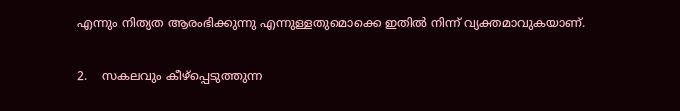എന്നും നിത്യത ആരംഭിക്കുന്നു എന്നുള്ളതുമൊക്കെ ഇതിൽ നിന്ന് വ്യക്തമാവുകയാണ്.

2.    സകലവും കീഴ്പ്പെടുത്തുന്ന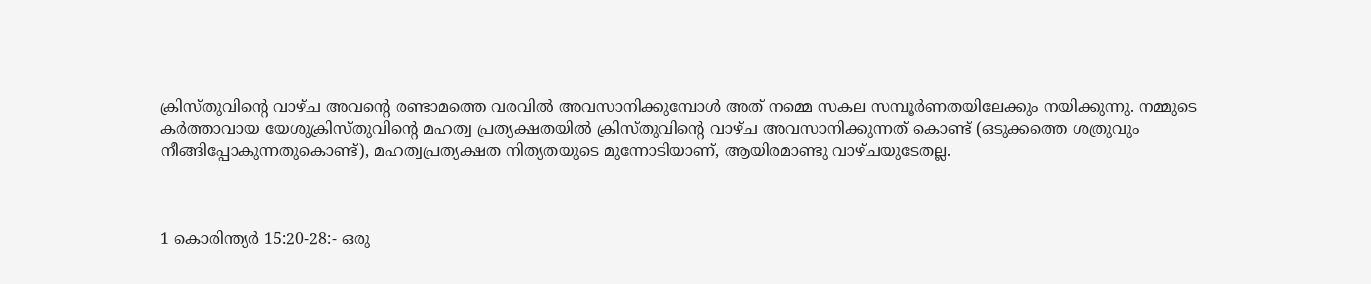ക്രിസ്തുവിന്‍റെ വാഴ്ച അവന്‍റെ രണ്ടാമത്തെ വരവിൽ അവസാനിക്കുമ്പോൾ അത് നമ്മെ സകല സമ്പൂർണതയിലേക്കും നയിക്കുന്നു. നമ്മുടെ കർത്താവായ യേശുക്രിസ്തുവിന്‍റെ മഹത്വ പ്രത്യക്ഷതയിൽ ക്രിസ്തുവിന്‍റെ വാഴ്ച അവസാനിക്കുന്നത് കൊണ്ട് (ഒടുക്കത്തെ ശത്രുവും നീങ്ങിപ്പോകുന്നതുകൊണ്ട്), മഹത്വപ്രത്യക്ഷത നിത്യതയുടെ മുന്നോടിയാണ്, ആയിരമാണ്ടു വാഴ്ചയുടേതല്ല.



1 കൊരിന്ത്യർ 15:20-28:- ഒരു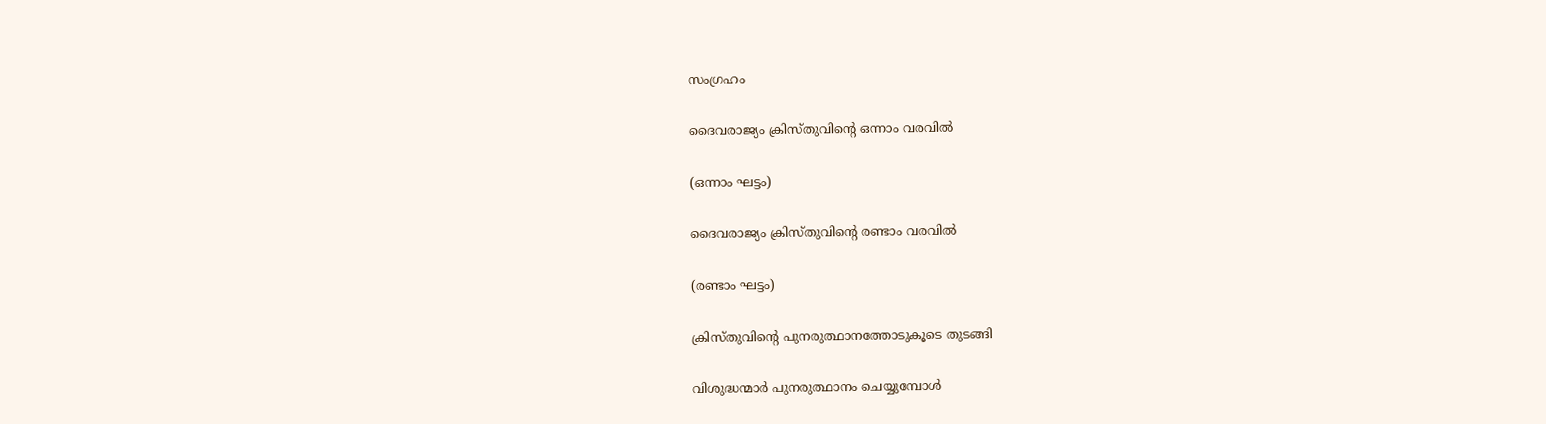സംഗ്രഹം

ദൈവരാജ്യം ക്രിസ്തുവിന്‍റെ ഒന്നാം വരവിൽ

(ഒന്നാം ഘട്ടം)

ദൈവരാജ്യം ക്രിസ്തുവിന്‍റെ രണ്ടാം വരവിൽ

(രണ്ടാം ഘട്ടം)

ക്രിസ്തുവിന്‍റെ പുനരുത്ഥാനത്തോടുകൂടെ തുടങ്ങി

വിശുദ്ധന്മാർ പുനരുത്ഥാനം ചെയ്യുമ്പോൾ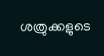ശത്രുക്കളുടെ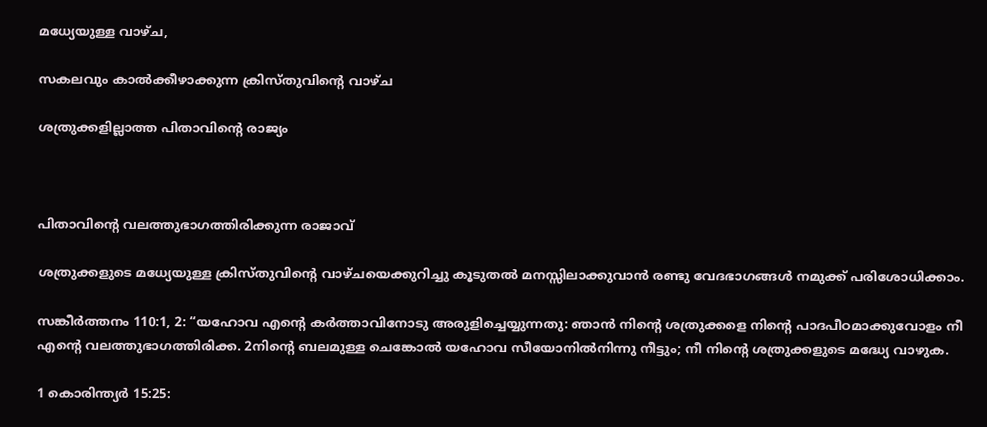മധ്യേയുള്ള വാഴ്ച,

സകലവും കാൽക്കീഴാക്കുന്ന ക്രിസ്തുവിന്‍റെ വാഴ്ച

ശത്രുക്കളില്ലാത്ത പിതാവിന്‍റെ രാജ്യം



പിതാവിന്‍റെ വലത്തുഭാഗത്തിരിക്കുന്ന രാജാവ്

ശത്രുക്കളുടെ മധ്യേയുള്ള ക്രിസ്തുവിന്‍റെ വാഴ്ചയെക്കുറിച്ചു കൂടുതൽ മനസ്സിലാക്കുവാൻ രണ്ടു വേദഭാഗങ്ങൾ നമുക്ക് പരിശോധിക്കാം.

സങ്കീർത്തനം 110:1, 2: “യഹോവ എന്‍റെ കർത്താവിനോടു അരുളിച്ചെയ്യുന്നതു: ഞാൻ നിന്‍റെ ശത്രുക്കളെ നിന്‍റെ പാദപീഠമാക്കുവോളം നീ എന്‍റെ വലത്തുഭാഗത്തിരിക്ക. 2നിന്‍റെ ബലമുള്ള ചെങ്കോൽ യഹോവ സീയോനിൽനിന്നു നീട്ടും; നീ നിന്‍റെ ശത്രുക്കളുടെ മദ്ധ്യേ വാഴുക.

1 കൊരിന്ത്യർ 15:25: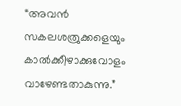“അവൻ സകലശത്രുക്കളെയും കാൽക്കീഴാക്കുവോളം വാഴേണ്ടതാകുന്നു.”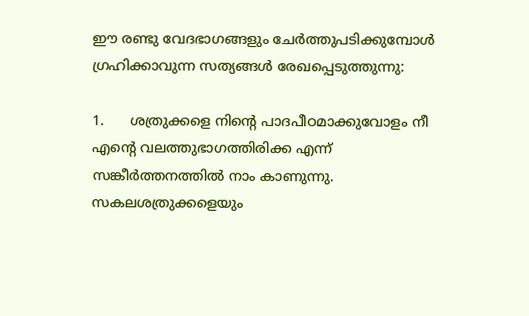ഈ രണ്ടു വേദഭാഗങ്ങളും ചേർത്തുപടിക്കുമ്പോൾ ഗ്രഹിക്കാവുന്ന സത്യങ്ങൾ രേഖപ്പെടുത്തുന്നു:

1.      ശത്രുക്കളെ നിന്‍റെ പാദപീഠമാക്കുവോളം നീ എന്‍റെ വലത്തുഭാഗത്തിരിക്ക എന്ന് സങ്കീർത്തനത്തിൽ നാം കാണുന്നു. സകലശത്രുക്കളെയും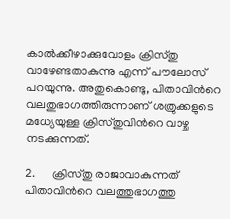കാൽക്കീഴാക്കുവോളം ക്രിസ്തു വാഴേണ്ടതാകുന്നു എന്ന് പൗലോസ് പറയുന്നു. അതുകൊണ്ടു, പിതാവിന്‍റെ വലതുഭാഗത്തിരുന്നാണ് ശത്രുക്കളുടെ മധ്യേയുള്ള ക്രിസ്തുവിന്‍റെ വാഴ്ച നടക്കുന്നത്.

2.      ക്രിസ്തു രാജാവാകുന്നത് പിതാവിന്‍റെ വലത്തുഭാഗത്തു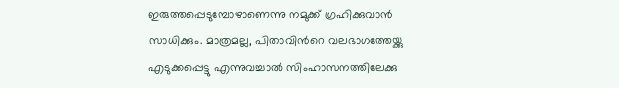ഇരുത്തപ്പെടുമ്പോഴാണെന്നു നമുക്ക് ഗ്രഹിക്കുവാൻ സാധിക്കും. മാത്രമല്ല, പിതാവിന്‍റെ വലഭാഗത്തേയ്ക്കു എടുക്കപ്പെട്ടു എന്നുവച്ചാൽ സിംഹാസനത്തിലേക്കു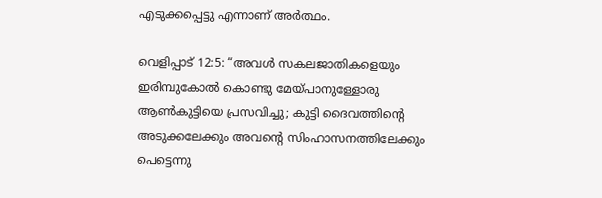എടുക്കപ്പെട്ടു എന്നാണ് അർത്ഥം.

വെളിപ്പാട് 12:5: “അവൾ സകലജാതികളെയും ഇരിമ്പുകോൽ കൊണ്ടു മേയ്പാനുള്ളോരു ആൺകുട്ടിയെ പ്രസവിച്ചു; കുട്ടി ദൈവത്തിന്‍റെ അടുക്കലേക്കും അവന്‍റെ സിംഹാസനത്തിലേക്കും പെട്ടെന്നു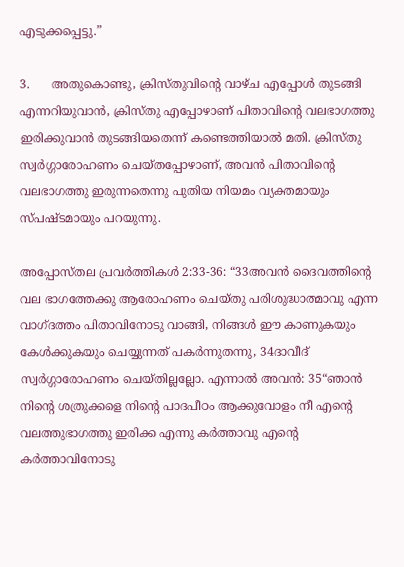എടുക്കപ്പെട്ടു.”

3.      അതുകൊണ്ടു, ക്രിസ്തുവിന്‍റെ വാഴ്ച എപ്പോൾ തുടങ്ങി എന്നറിയുവാൻ, ക്രിസ്തു എപ്പോഴാണ് പിതാവിന്‍റെ വലഭാഗത്തു ഇരിക്കുവാൻ തുടങ്ങിയതെന്ന് കണ്ടെത്തിയാൽ മതി. ക്രിസ്തു സ്വർഗ്ഗാരോഹണം ചെയ്തപ്പോഴാണ്, അവൻ പിതാവിന്‍റെ വലഭാഗത്തു ഇരുന്നതെന്നു പുതിയ നിയമം വ്യക്തമായും സ്പഷ്ടമായും പറയുന്നു.

അപ്പോസ്തല പ്രവർത്തികൾ 2:33-36: “33അവൻ ദൈവത്തിന്‍റെ വല ഭാഗത്തേക്കു ആരോഹണം ചെയ്തു പരിശുദ്ധാത്മാവു എന്ന വാഗ്ദത്തം പിതാവിനോടു വാങ്ങി, നിങ്ങൾ ഈ കാണുകയും കേൾക്കുകയും ചെയ്യുന്നത് പകർന്നുതന്നു, 34ദാവീദ് സ്വർഗ്ഗാരോഹണം ചെയ്തില്ലല്ലോ. എന്നാൽ അവൻ: 35“ഞാൻ നിന്‍റെ ശത്രുക്കളെ നിന്‍റെ പാദപീഠം ആക്കുവോളം നീ എന്‍റെ വലത്തുഭാഗത്തു ഇരിക്ക എന്നു കർത്താവു എന്‍റെ കർത്താവിനോടു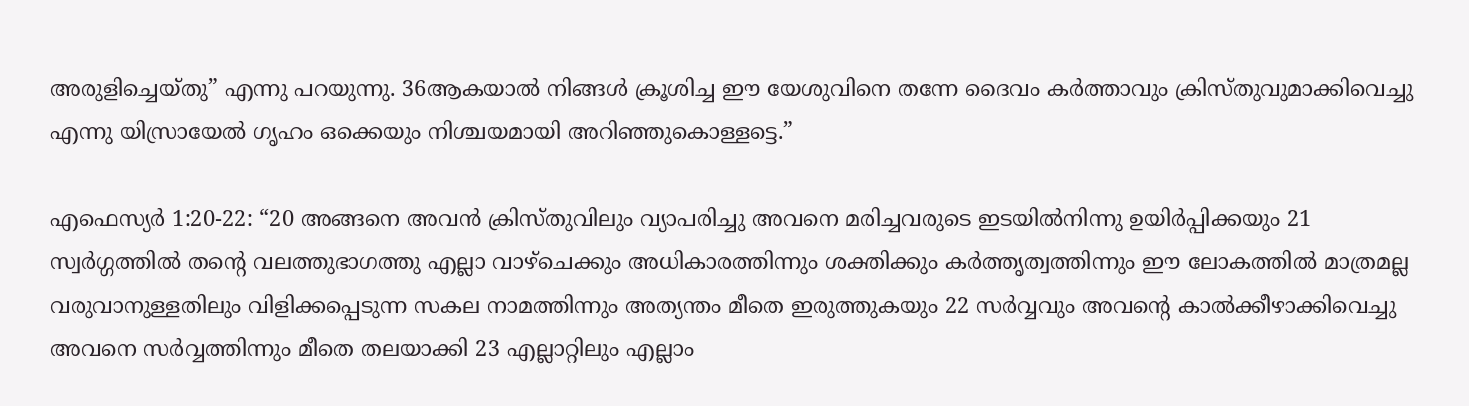അരുളിച്ചെയ്തു” എന്നു പറയുന്നു. 36ആകയാൽ നിങ്ങൾ ക്രൂശിച്ച ഈ യേശുവിനെ തന്നേ ദൈവം കർത്താവും ക്രിസ്തുവുമാക്കിവെച്ചു എന്നു യിസ്രായേൽ ഗൃഹം ഒക്കെയും നിശ്ചയമായി അറിഞ്ഞുകൊള്ളട്ടെ.”

എഫെസ്യർ 1:20-22: “20 അങ്ങനെ അവൻ ക്രിസ്തുവിലും വ്യാപരിച്ചു അവനെ മരിച്ചവരുടെ ഇടയിൽനിന്നു ഉയിർപ്പിക്കയും 21 സ്വർഗ്ഗത്തിൽ തന്‍റെ വലത്തുഭാഗത്തു എല്ലാ വാഴ്ചെക്കും അധികാരത്തിന്നും ശക്തിക്കും കർത്തൃത്വത്തിന്നും ഈ ലോകത്തിൽ മാത്രമല്ല വരുവാനുള്ളതിലും വിളിക്കപ്പെടുന്ന സകല നാമത്തിന്നും അത്യന്തം മീതെ ഇരുത്തുകയും 22 സർവ്വവും അവന്‍റെ കാൽക്കീഴാക്കിവെച്ചു അവനെ സർവ്വത്തിന്നും മീതെ തലയാക്കി 23 എല്ലാറ്റിലും എല്ലാം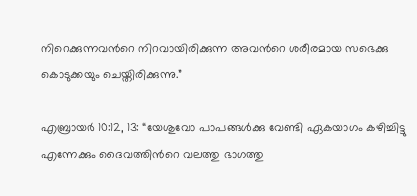നിറെക്കുന്നവന്‍റെ നിറവായിരിക്കുന്ന അവന്‍റെ ശരീരമായ സഭെക്കു കൊടുക്കയും ചെയ്തിരിക്കുന്നു.”

എബ്രായർ 10:12, 13: “യേശുവോ പാപങ്ങൾക്കു വേണ്ടി ഏകയാഗം കഴിച്ചിട്ടു എന്നേക്കും ദൈവത്തിന്‍റെ വലത്തു ഭാഗത്തു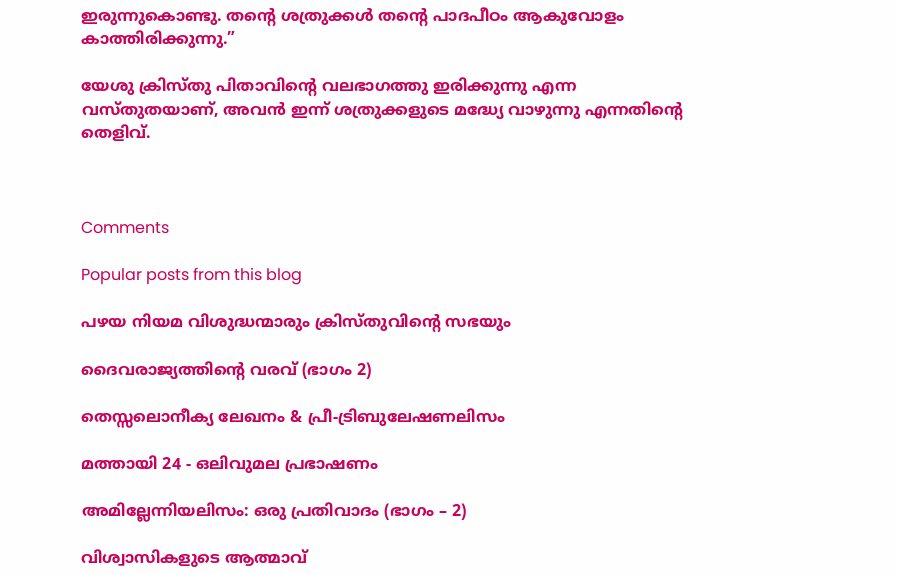ഇരുന്നുകൊണ്ടു. തന്‍റെ ശത്രുക്കൾ തന്‍റെ പാദപീഠം ആകുവോളം കാത്തിരിക്കുന്നു.”

യേശു ക്രിസ്തു പിതാവിന്‍റെ വലഭാഗത്തു ഇരിക്കുന്നു എന്ന വസ്തുതയാണ്, അവൻ ഇന്ന് ശത്രുക്കളുടെ മദ്ധ്യേ വാഴുന്നു എന്നതിന്‍റെ തെളിവ്.



Comments

Popular posts from this blog

പഴയ നിയമ വിശുദ്ധന്മാരും ക്രിസ്തുവിന്‍റെ സഭയും

ദൈവരാജ്യത്തിന്റെ വരവ് (ഭാഗം 2)

തെസ്സലൊനീക്യ ലേഖനം & പ്രീ-ട്രിബുലേഷണലിസം

മത്തായി 24 - ഒലിവുമല പ്രഭാഷണം

അമില്ലേന്നിയലിസം: ഒരു പ്രതിവാദം (ഭാഗം – 2)

വിശ്വാസികളുടെ ആത്മാവ്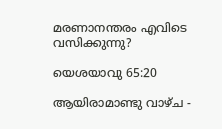മരണാനന്തരം എവിടെ വസിക്കുന്നു?

യെശയാവു 65:20

ആയിരാമാണ്ടു വാഴ്ച -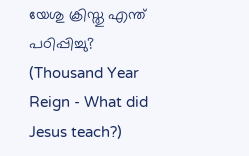യേശു ക്രിസ്തു എന്ത് പഠിപ്പിച്ചു? (Thousand Year Reign - What did Jesus teach?)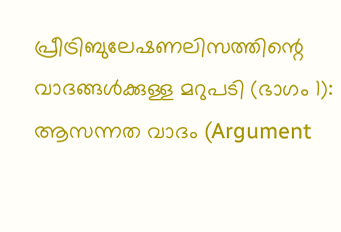പ്രീട്രിബുലേഷണലിസത്തിന്റെ വാദങ്ങൾക്കുള്ള മറുപടി (ഭാഗം 1): ആസന്നത വാദം (Argument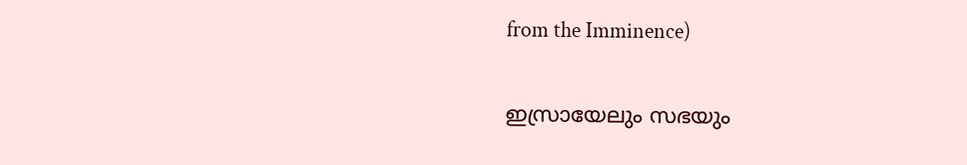from the Imminence)

ഇസ്രായേലും സഭയും